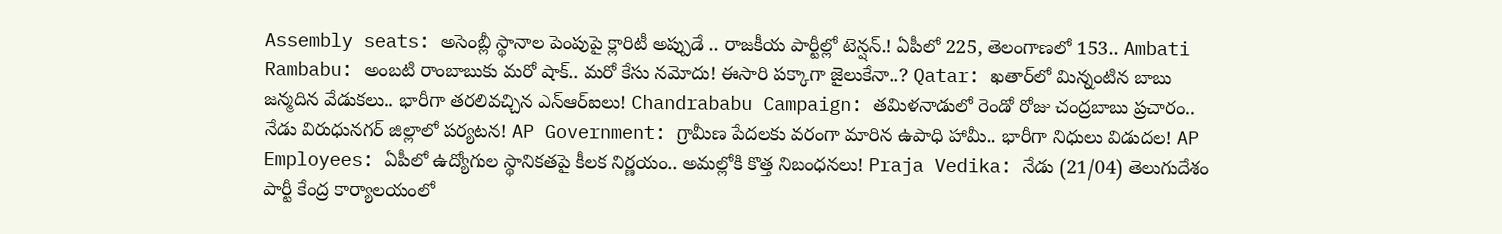Assembly seats: అసెంబ్లీ స్థానాల పెంపుపై క్లారిటీ అప్పుడే .. రాజకీయ పార్టీల్లో టెన్షన్.! ఏపీలో 225, తెలంగాణలో 153.. Ambati Rambabu: అంబటి రాంబాబుకు మరో షాక్.. మరో కేసు నమోదు! ఈసారి పక్కాగా జైలుకేనా..? Qatar: ఖతార్‌లో మిన్నంటిన బాబు జన్మదిన వేడుకలు.. భారీగా తరలివచ్చిన ఎన్‌ఆర్‌ఐలు! Chandrababu Campaign: తమిళనాడులో రెండో రోజు చంద్రబాబు ప్రచారం.. నేడు విరుధునగర్ జిల్లాలో పర్యటన! AP Government: గ్రామీణ పేదలకు వరంగా మారిన ఉపాధి హామీ.. భారీగా నిధులు విడుదల! AP Employees: ఏపీలో ఉద్యోగుల స్థానికతపై కీలక నిర్ణయం.. అమల్లోకి కొత్త నిబంధనలు! Praja Vedika: నేడు (21/04) తెలుగుదేశం పార్టీ కేంద్ర కార్యాలయంలో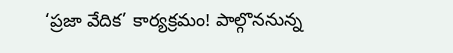‘ప్రజా వేదిక’ కార్యక్రమం! పాల్గొననున్న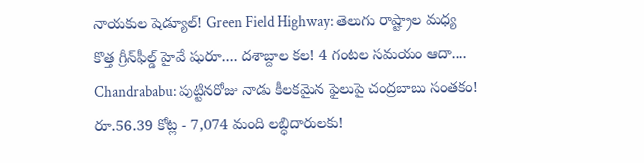నాయకుల షెడ్యూల్! Green Field Highway: తెలుగు రాష్ట్రాల మధ్య కొత్త గ్రీన్‌ఫీల్డ్‌ హైవే షురూ.... దశాబ్దాల కల! 4 గంటల సమయం ఆదా.... Chandrababu: పుట్టినరోజు నాడు కీలకమైన ఫైలుపై చంద్రబాబు సంతకం! రూ.56.39 కోట్ల - 7,074 మంది లబ్ధిదారులకు!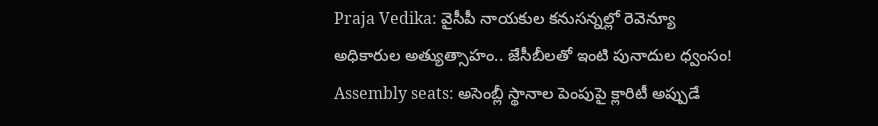Praja Vedika: వైసీపీ నాయకుల కనుసన్నల్లో రెవెన్యూ అధికారుల అత్యుత్సాహం.. జేసీబీలతో ఇంటి పునాదుల ధ్వంసం! Assembly seats: అసెంబ్లీ స్థానాల పెంపుపై క్లారిటీ అప్పుడే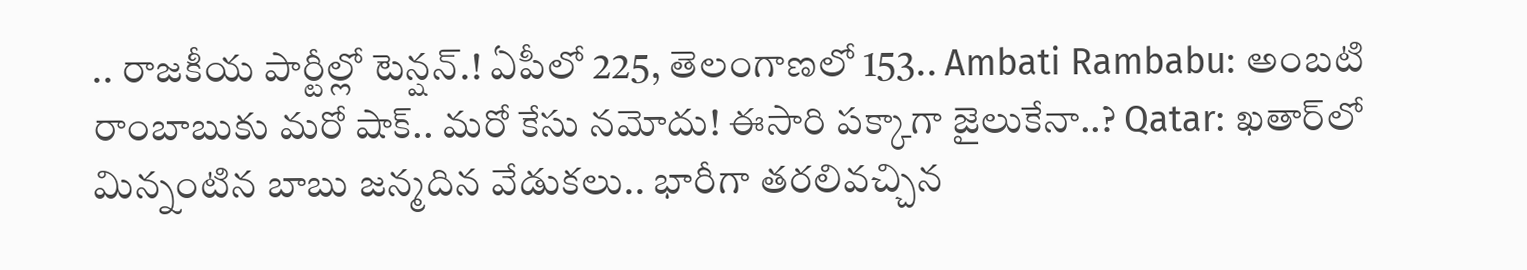.. రాజకీయ పార్టీల్లో టెన్షన్.! ఏపీలో 225, తెలంగాణలో 153.. Ambati Rambabu: అంబటి రాంబాబుకు మరో షాక్.. మరో కేసు నమోదు! ఈసారి పక్కాగా జైలుకేనా..? Qatar: ఖతార్‌లో మిన్నంటిన బాబు జన్మదిన వేడుకలు.. భారీగా తరలివచ్చిన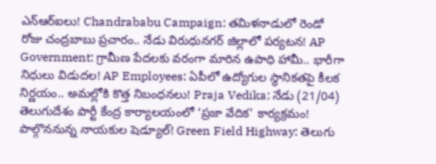ఎన్‌ఆర్‌ఐలు! Chandrababu Campaign: తమిళనాడులో రెండో రోజు చంద్రబాబు ప్రచారం.. నేడు విరుధునగర్ జిల్లాలో పర్యటన! AP Government: గ్రామీణ పేదలకు వరంగా మారిన ఉపాధి హామీ.. భారీగా నిధులు విడుదల! AP Employees: ఏపీలో ఉద్యోగుల స్థానికతపై కీలక నిర్ణయం.. అమల్లోకి కొత్త నిబంధనలు! Praja Vedika: నేడు (21/04) తెలుగుదేశం పార్టీ కేంద్ర కార్యాలయంలో ‘ప్రజా వేదిక’ కార్యక్రమం! పాల్గొననున్న నాయకుల షెడ్యూల్! Green Field Highway: తెలుగు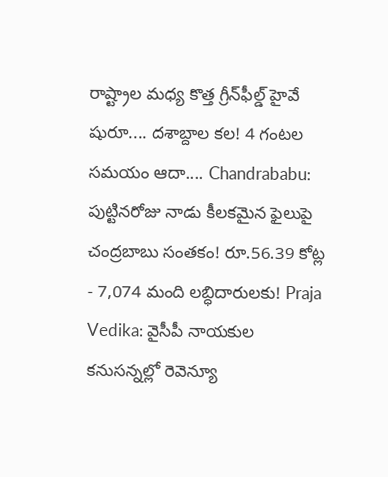రాష్ట్రాల మధ్య కొత్త గ్రీన్‌ఫీల్డ్‌ హైవే షురూ.... దశాబ్దాల కల! 4 గంటల సమయం ఆదా.... Chandrababu: పుట్టినరోజు నాడు కీలకమైన ఫైలుపై చంద్రబాబు సంతకం! రూ.56.39 కోట్ల - 7,074 మంది లబ్ధిదారులకు! Praja Vedika: వైసీపీ నాయకుల కనుసన్నల్లో రెవెన్యూ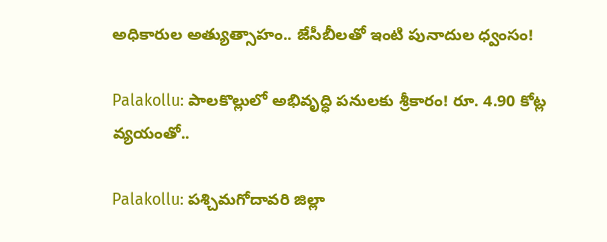అధికారుల అత్యుత్సాహం.. జేసీబీలతో ఇంటి పునాదుల ధ్వంసం!

Palakollu: పాలకొల్లులో అభివృద్ధి పనులకు శ్రీకారం! రూ. 4.90 కోట్ల వ్యయంతో..

Palakollu: పశ్చిమగోదావరి జిల్లా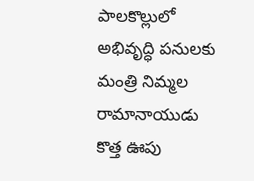పాలకొల్లులో అభివృద్ధి పనులకు మంత్రి నిమ్మల రామానాయుడు కొత్త ఊపు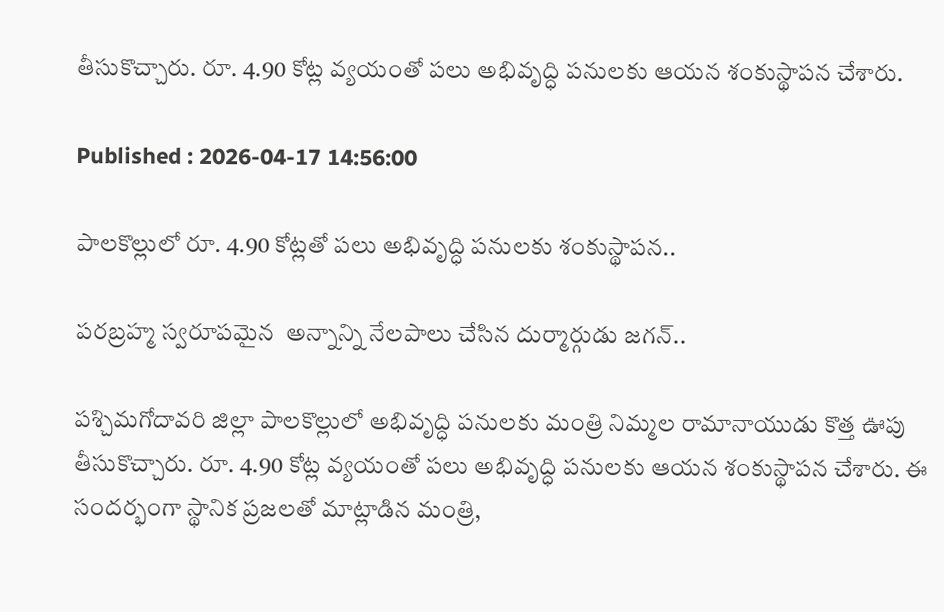తీసుకొచ్చారు. రూ. 4.90 కోట్ల వ్యయంతో పలు అభివృద్ధి పనులకు ఆయన శంకుస్థాపన చేశారు.

Published : 2026-04-17 14:56:00

పాలకొల్లులో రూ. 4.90 కోట్లతో పలు అభివృద్ధి పనులకు శంకుస్థాపన..

పరబ్రహ్మ స్వరూపమైన  అన్నాన్ని నేలపాలు చేసిన దుర్మార్గుడు జగన్..

పశ్చిమగోదావరి జిల్లా పాలకొల్లులో అభివృద్ధి పనులకు మంత్రి నిమ్మల రామానాయుడు కొత్త ఊపు తీసుకొచ్చారు. రూ. 4.90 కోట్ల వ్యయంతో పలు అభివృద్ధి పనులకు ఆయన శంకుస్థాపన చేశారు. ఈ సందర్భంగా స్థానిక ప్రజలతో మాట్లాడిన మంత్రి,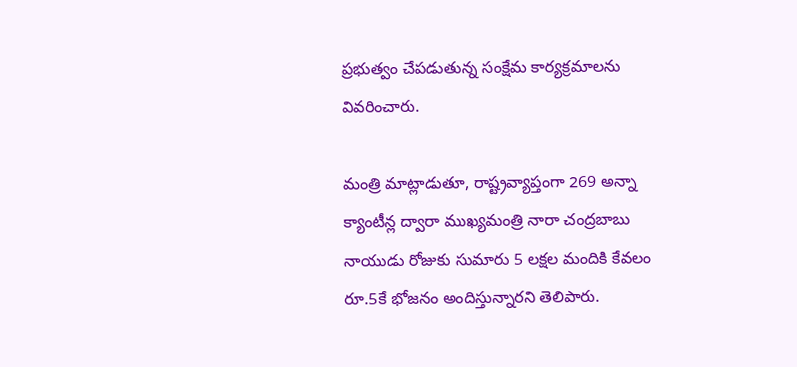ప్రభుత్వం చేపడుతున్న సంక్షేమ కార్యక్రమాలను వివరించారు.

మంత్రి మాట్లాడుతూ, రాష్ట్రవ్యాప్తంగా 269 అన్నా క్యాంటీన్ల ద్వారా ముఖ్యమంత్రి నారా చంద్రబాబు నాయుడు రోజుకు సుమారు 5 లక్షల మందికి కేవలం రూ.5కే భోజనం అందిస్తున్నారని తెలిపారు.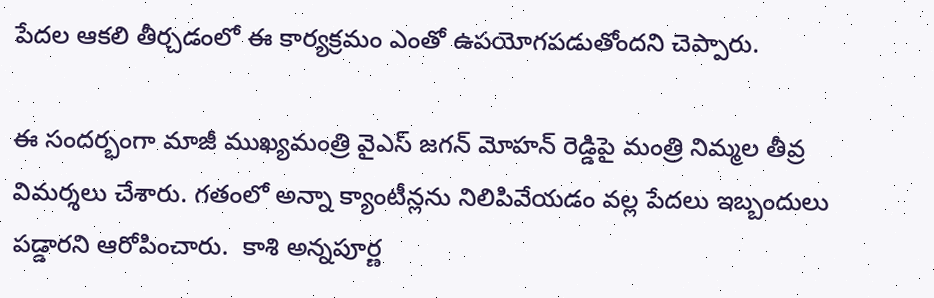పేదల ఆకలి తీర్చడంలో ఈ కార్యక్రమం ఎంతో ఉపయోగపడుతోందని చెప్పారు.

ఈ సందర్భంగా మాజీ ముఖ్యమంత్రి వైఎస్ జగన్ మోహన్ రెడ్డిపై మంత్రి నిమ్మల తీవ్ర విమర్శలు చేశారు. గతంలో అన్నా క్యాంటీన్లను నిలిపివేయడం వల్ల పేదలు ఇబ్బందులు పడ్డారని ఆరోపించారు.  కాశి అన్నపూర్ణ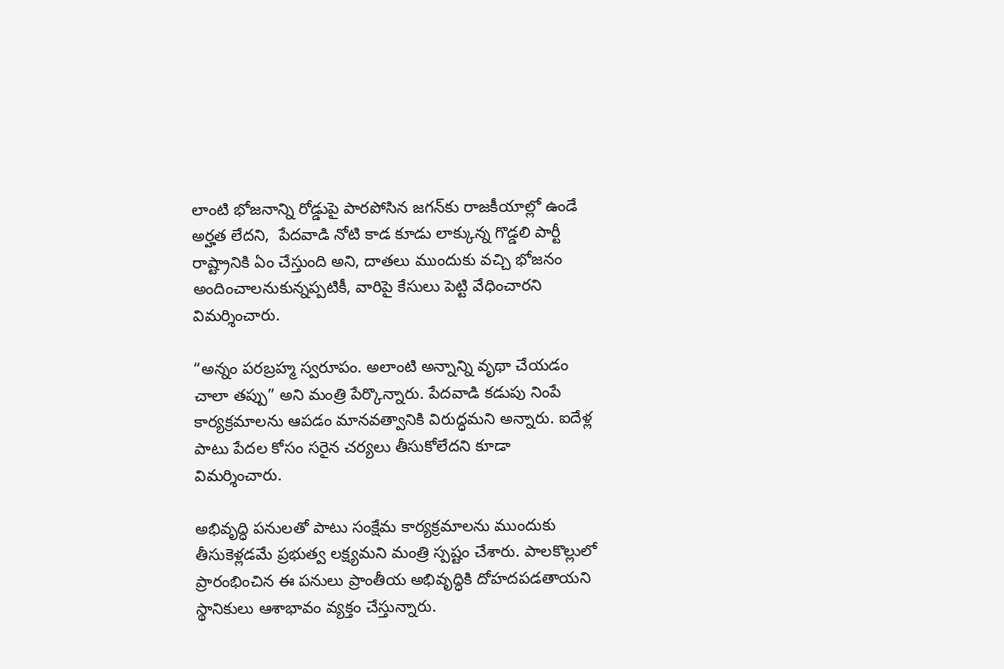లాంటి భోజనాన్ని రోడ్డుపై పారపోసిన జగన్‌కు రాజకీయాల్లో ఉండే అర్హత లేదని,  పేదవాడి నోటి కాడ కూడు లాక్కున్న గొడ్డలి పార్టీ రాష్ట్రానికి ఏం చేస్తుంది అని, దాతలు ముందుకు వచ్చి భోజనం అందించాలనుకున్నప్పటికీ, వారిపై కేసులు పెట్టి వేధించారని విమర్శించారు.

“అన్నం పరబ్రహ్మ స్వరూపం. అలాంటి అన్నాన్ని వృథా చేయడం చాలా తప్పు” అని మంత్రి పేర్కొన్నారు. పేదవాడి కడుపు నింపే కార్యక్రమాలను ఆపడం మానవత్వానికి విరుద్ధమని అన్నారు. ఐదేళ్ల పాటు పేదల కోసం సరైన చర్యలు తీసుకోలేదని కూడా విమర్శించారు.

అభివృద్ధి పనులతో పాటు సంక్షేమ కార్యక్రమాలను ముందుకు తీసుకెళ్లడమే ప్రభుత్వ లక్ష్యమని మంత్రి స్పష్టం చేశారు. పాలకొల్లులో ప్రారంభించిన ఈ పనులు ప్రాంతీయ అభివృద్ధికి దోహదపడతాయని స్థానికులు ఆశాభావం వ్యక్తం చేస్తున్నారు.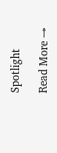Spotlight

Read More →